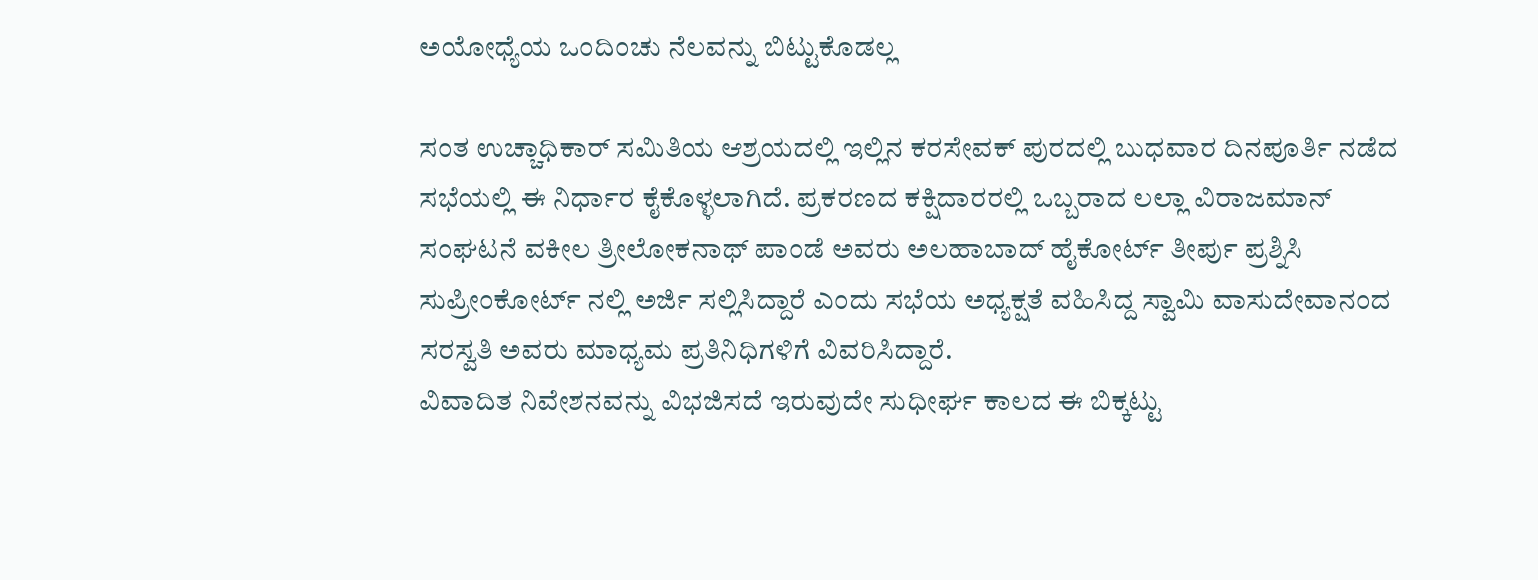ಅಯೋಧ್ಯೆಯ ಒಂದಿಂಚು ನೆಲವನ್ನು ಬಿಟ್ಟುಕೊಡಲ್ಲ

ಸಂತ ಉಚ್ಚಾಧಿಕಾರ್ ಸಮಿತಿಯ ಆಶ್ರಯದಲ್ಲಿ ಇಲ್ಲಿನ ಕರಸೇವಕ್ ಪುರದಲ್ಲಿ ಬುಧವಾರ ದಿನಪೂರ್ತಿ ನಡೆದ ಸಭೆಯಲ್ಲಿ ಈ ನಿರ್ಧಾರ ಕೈಕೊಳ್ಳಲಾಗಿದೆ. ಪ್ರಕರಣದ ಕಕ್ಷಿದಾರರಲ್ಲಿ ಒಬ್ಬರಾದ ಲಲ್ಲಾ ವಿರಾಜಮಾನ್ ಸಂಘಟನೆ ವಕೀಲ ತ್ರೀಲೋಕನಾಥ್ ಪಾಂಡೆ ಅವರು ಅಲಹಾಬಾದ್ ಹೈಕೋರ್ಟ್ ತೀರ್ಪು ಪ್ರಶ್ನಿಸಿ ಸುಪ್ರೀಂಕೋರ್ಟ್ ನಲ್ಲಿ ಅರ್ಜಿ ಸಲ್ಲಿಸಿದ್ದಾರೆ ಎಂದು ಸಭೆಯ ಅಧ್ಯಕ್ಷತೆ ವಹಿಸಿದ್ದ ಸ್ವಾಮಿ ವಾಸುದೇವಾನಂದ ಸರಸ್ವತಿ ಅವರು ಮಾಧ್ಯಮ ಪ್ರತಿನಿಧಿಗಳಿಗೆ ವಿವರಿಸಿದ್ದಾರೆ.
ವಿವಾದಿತ ನಿವೇಶನವನ್ನು ವಿಭಜಿಸದೆ ಇರುವುದೇ ಸುಧೀರ್ಘ ಕಾಲದ ಈ ಬಿಕ್ಕಟ್ಟು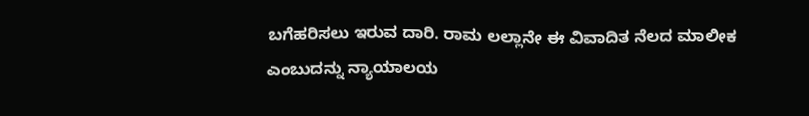ಬಗೆಹರಿಸಲು ಇರುವ ದಾರಿ. ರಾಮ ಲಲ್ಲಾನೇ ಈ ವಿವಾದಿತ ನೆಲದ ಮಾಲೀಕ ಎಂಬುದನ್ನು ನ್ಯಾಯಾಲಯ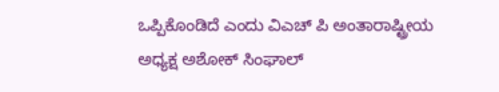ಒಪ್ಪಿಕೊಂಡಿದೆ ಎಂದು ವಿಎಚ್ ಪಿ ಅಂತಾರಾಷ್ಟ್ರೀಯ ಅಧ್ಯಕ್ಷ ಅಶೋಕ್ ಸಿಂಘಾಲ್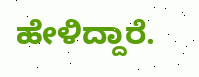ಹೇಳಿದ್ದಾರೆ.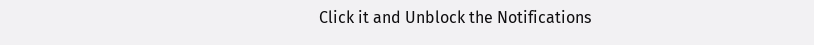Click it and Unblock the Notifications